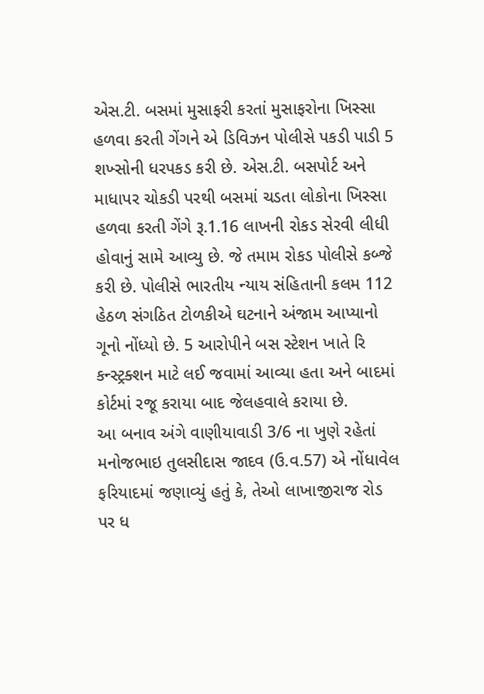એસ.ટી. બસમાં મુસાફરી કરતાં મુસાફરોના ખિસ્સા હળવા કરતી ગેંગને એ ડિવિઝન પોલીસે પકડી પાડી 5 શખ્સોની ધરપકડ કરી છે. એસ.ટી. બસપોર્ટ અને માધાપર ચોકડી પરથી બસમાં ચડતા લોકોના ખિસ્સા હળવા કરતી ગેંગે રૂ.1.16 લાખની રોકડ સેરવી લીધી હોવાનું સામે આવ્યુ છે. જે તમામ રોકડ પોલીસે કબ્જે કરી છે. પોલીસે ભારતીય ન્યાય સંહિતાની કલમ 112 હેઠળ સંગઠિત ટોળકીએ ઘટનાને અંજામ આપ્યાનો ગૂનો નોંધ્યો છે. 5 આરોપીને બસ સ્ટેશન ખાતે રિ કન્સ્ટ્રક્શન માટે લઈ જવામાં આવ્યા હતા અને બાદમાં કોર્ટમાં રજૂ કરાયા બાદ જેલહવાલે કરાયા છે.
આ બનાવ અંગે વાણીયાવાડી 3/6 ના ખુણે રહેતાં મનોજભાઇ તુલસીદાસ જાદવ (ઉ.વ.57) એ નોંધાવેલ ફરિયાદમાં જણાવ્યું હતું કે, તેઓ લાખાજીરાજ રોડ પર ધ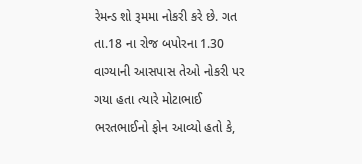રેમન્ડ શો રૂમમા નોકરી કરે છે. ગત તા.18 ના રોજ બપોરના 1.30 વાગ્યાની આસપાસ તેઓ નોકરી પર ગયા હતા ત્યારે મોટાભાઈ ભરતભાઈનો ફોન આવ્યો હતો કે,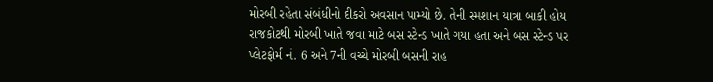મોરબી રહેતા સંબંધીનો દીકરો અવસાન પામ્યો છે. તેની સ્મશાન યાત્રા બાકી હોય રાજકોટથી મોરબી ખાતે જવા માટે બસ સ્ટેન્ડ ખાતે ગયા હતા અને બસ સ્ટેન્ડ પર પ્લેટફોર્મ નં. 6 અને 7ની વચ્ચે મોરબી બસની રાહ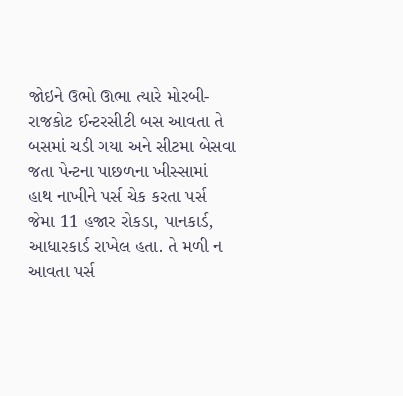જોઇને ઉભો ઊભા ત્યારે મોરબી-રાજકોટ ઈન્ટરસીટી બસ આવતા તે બસમાં ચડી ગયા અને સીટમા બેસવા જતા પેન્ટના પાછળના ખીસ્સામાં હાથ નાખીને પર્સ ચેક કરતા પર્સ જેમા 11 હજાર રોકડા, પાનકાર્ડ, આધારકાર્ડ રાખેલ હતા. તે મળી ન આવતા પર્સ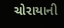ચોરાયાની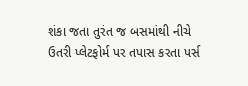શંકા જતા તુરંત જ બસમાંથી નીચે ઉતરી પ્લેટફોર્મ પર તપાસ કરતા પર્સ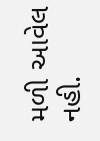મળી આવેલ નહી.